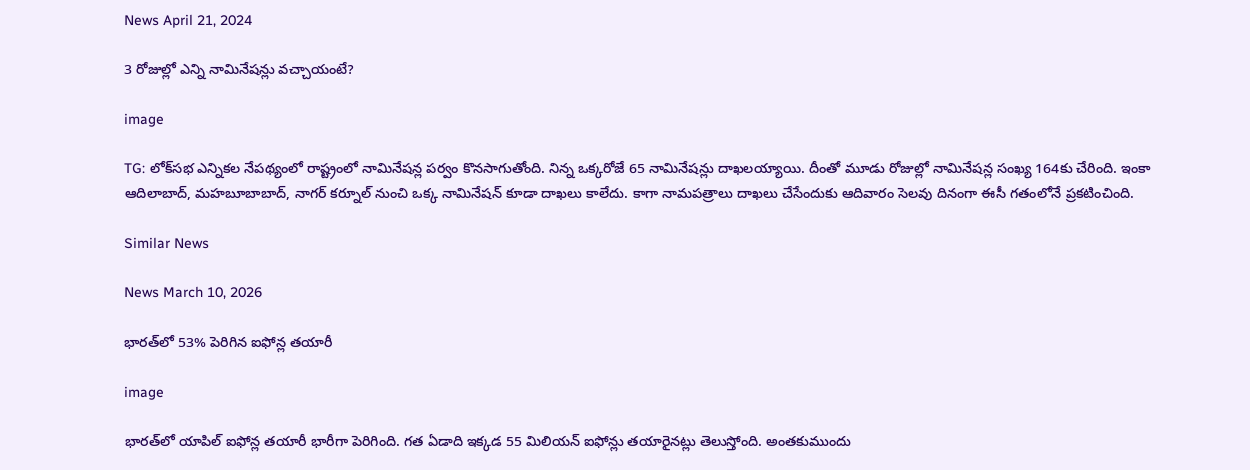News April 21, 2024

3 రోజుల్లో ఎన్ని నామినేషన్లు వచ్చాయంటే?

image

TG: లోక్‌సభ ఎన్నికల నేపథ్యంలో రాష్ట్రంలో నామినేషన్ల పర్వం కొనసాగుతోంది. నిన్న ఒక్కరోజే 65 నామినేషన్లు దాఖలయ్యాయి. దీంతో మూడు రోజుల్లో నామినేషన్ల సంఖ్య 164కు చేరింది. ఇంకా ఆదిలాబాద్, మహబూబాబాద్, నాగర్ కర్నూల్ నుంచి ఒక్క నామినేషన్ కూడా దాఖలు కాలేదు. కాగా నామపత్రాలు దాఖలు చేసేందుకు ఆదివారం సెలవు దినంగా ఈసీ గతంలోనే ప్రకటించింది.

Similar News

News March 10, 2026

భారత్‌లో 53% పెరిగిన ఐఫోన్ల తయారీ

image

భారత్‌లో యాపిల్ ఐఫోన్ల తయారీ భారీగా పెరిగింది. గత ఏడాది ఇక్కడ 55 మిలియన్ ఐఫోన్లు తయారైనట్లు తెలుస్తోంది. అంతకుముందు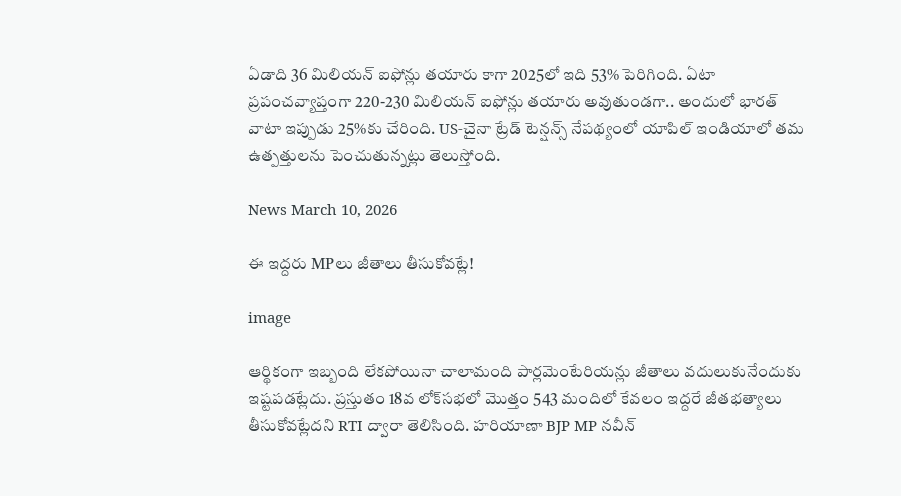ఏడాది 36 మిలియన్ ఐఫోన్లు తయారు కాగా 2025లో ఇది 53% పెరిగింది. ఏటా ప్రపంచవ్యాప్తంగా 220-230 మిలియన్ ఐఫోన్లు తయారు అవుతుండగా.. అందులో భారత్ వాటా ఇప్పుడు 25%కు చేరింది. US-చైనా ట్రేడ్ టెన్షన్స్ నేపథ్యంలో యాపిల్ ఇండియాలో తమ ఉత్పత్తులను పెంచుతున్నట్లు తెలుస్తోంది.

News March 10, 2026

ఈ ఇద్దరు MPలు జీతాలు తీసుకోవట్లే!

image

ఆర్థికంగా ఇబ్బంది లేకపోయినా చాలామంది పార్లమెంటేరియన్లు జీతాలు వదులుకునేందుకు ఇష్టపడట్లేదు. ప్రస్తుతం 18వ లోక్‌సభలో మొత్తం 543 మందిలో కేవలం ఇద్దరే జీతభత్యాలు తీసుకోవట్లేదని RTI ద్వారా తెలిసింది. హరియాణా BJP MP నవీన్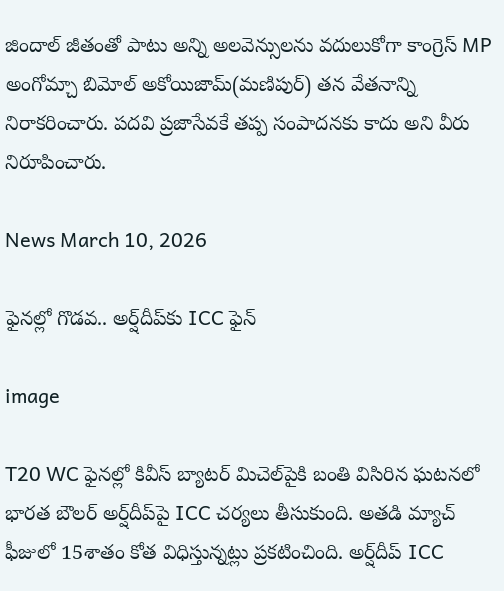జిందాల్ జీతంతో పాటు అన్ని అలవెన్సులను వదులుకోగా కాంగ్రెస్ MP అంగోమ్చా బిమోల్ అకోయిజామ్(మణిపుర్) తన వేతనాన్ని నిరాకరించారు. పదవి ప్రజాసేవకే తప్ప సంపాదనకు కాదు అని వీరు నిరూపించారు.

News March 10, 2026

ఫైనల్లో గొడవ.. అర్ష్‌దీప్‌‌కు ICC ఫైన్

image

T20 WC ఫైనల్లో కివీస్ బ్యాటర్ మిచెల్‌పైకి బంతి విసిరిన ఘటనలో భారత బౌలర్ అర్ష్‌దీప్‌పై ICC చర్యలు తీసుకుంది. అతడి మ్యాచ్ ఫీజులో 15శాతం కోత విధిస్తున్నట్లు ప్రకటించింది. అర్ష్‌దీప్ ICC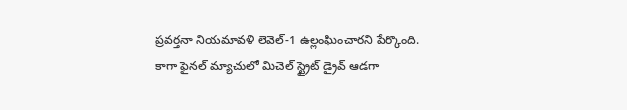ప్రవర్తనా నియమావళి లెవెల్-1 ఉల్లంఘించారని పేర్కొంది. కాగా ఫైనల్ మ్యాచులో మిచెల్‌ స్ట్రైట్ డ్రైవ్ ఆడగా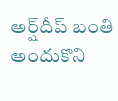అర్ష్‌దీప్ బంతి అందుకొని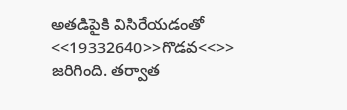అతడిపైకి విసిరేయడంతో <<19332640>>గొడవ<<>> జరిగింది. తర్వాత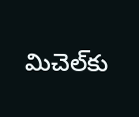మిచెల్‌కు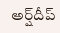అర్ష్‌దీప్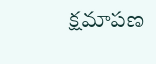క్షమాపణ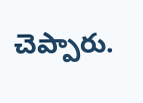చెప్పారు.